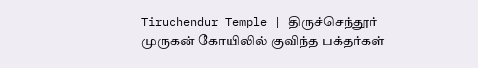Tiruchendur Temple | திருச்செந்தூர் முருகன் கோயிலில் குவிந்த பக்தர்கள்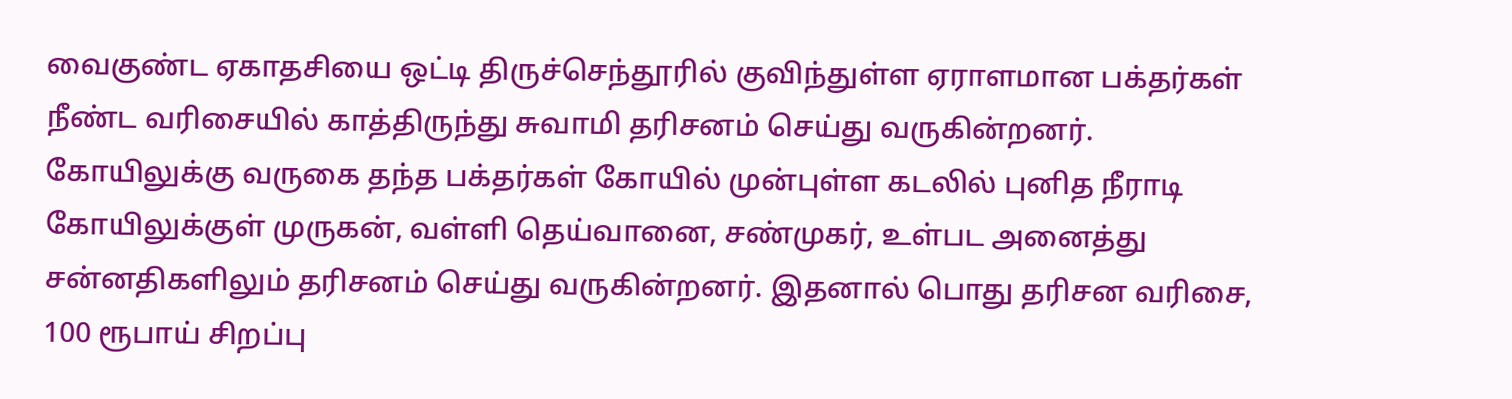வைகுண்ட ஏகாதசியை ஒட்டி திருச்செந்தூரில் குவிந்துள்ள ஏராளமான பக்தர்கள் நீண்ட வரிசையில் காத்திருந்து சுவாமி தரிசனம் செய்து வருகின்றனர். கோயிலுக்கு வருகை தந்த பக்தர்கள் கோயில் முன்புள்ள கடலில் புனித நீராடி கோயிலுக்குள் முருகன், வள்ளி தெய்வானை, சண்முகர், உள்பட அனைத்து சன்னதிகளிலும் தரிசனம் செய்து வருகின்றனர். இதனால் பொது தரிசன வரிசை, 100 ரூபாய் சிறப்பு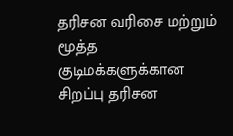தரிசன வரிசை மற்றும் மூத்த குடிமக்களுக்கான சிறப்பு தரிசன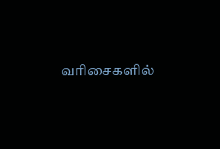வரிசைகளில்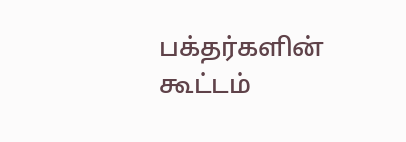பக்தர்களின் கூட்டம்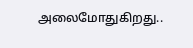அலைமோதுகிறது..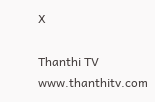X

Thanthi TV
www.thanthitv.com